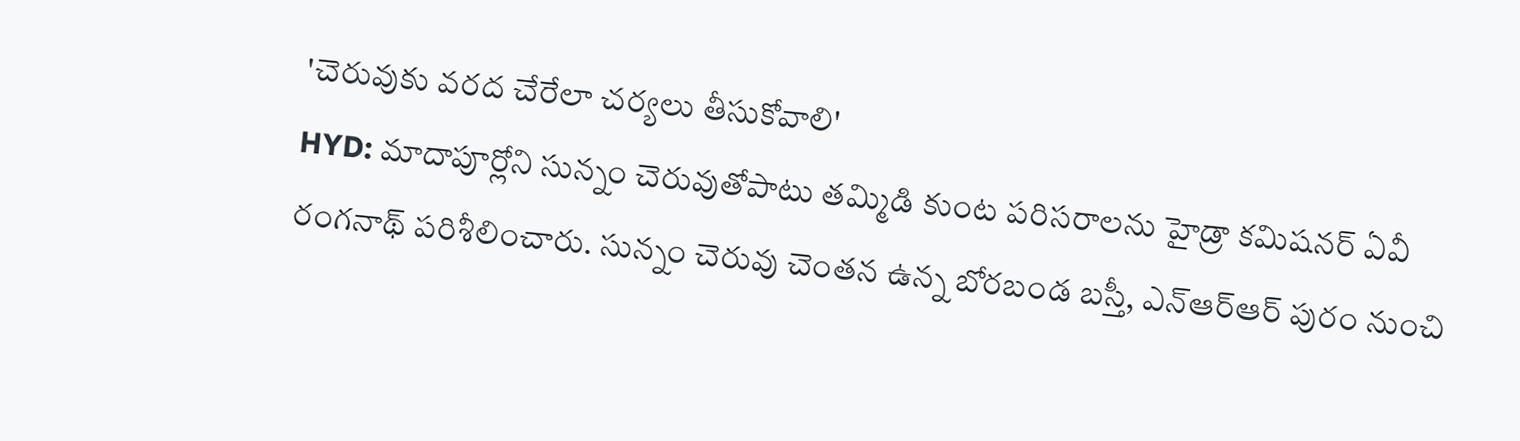'చెరువుకు వరద చేరేలా చర్యలు తీసుకోవాలి'
HYD: మాదాపూర్లోని సున్నం చెరువుతోపాటు తమ్మిడి కుంట పరిసరాలను హైడ్రా కమిషనర్ ఏవీ రంగనాథ్ పరిశీలించారు. సున్నం చెరువు చెంతన ఉన్న బోరబండ బస్తీ, ఎన్ఆర్ఆర్ పురం నుంచి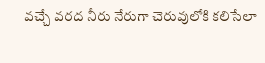వచ్చే వరద నీరు నేరుగా చెరువులోకి కలిసేలా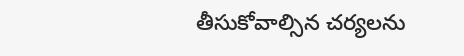తీసుకోవాల్సిన చర్యలను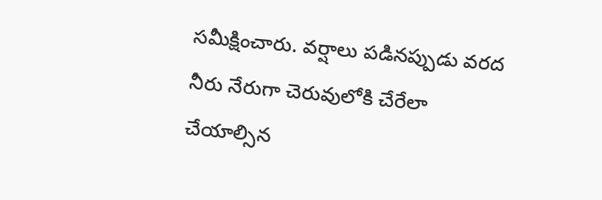సమీక్షించారు. వర్షాలు పడినప్పుడు వరద నీరు నేరుగా చెరువులోకి చేరేలా చేయాల్సిన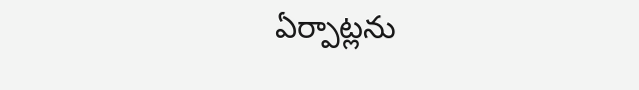ఏర్పాట్లను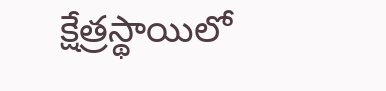క్షేత్రస్థాయిలో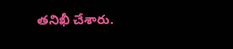తనిఖీ చేశారు.